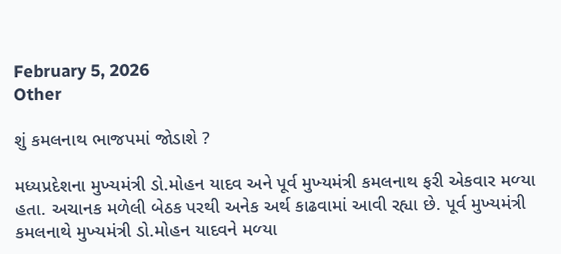February 5, 2026
Other

શું કમલનાથ ભાજપમાં જોડાશે ?

મધ્‍યપ્રદેશના મુખ્‍યમંત્રી ડો.મોહન યાદવ અને પૂર્વ મુખ્‍યમંત્રી કમલનાથ ફરી એકવાર મળ્‍યા હતા. અચાનક મળેલી બેઠક પરથી અનેક અર્થ કાઢવામાં આવી રહ્યા છે. પૂર્વ મુખ્‍યમંત્રી કમલનાથે મુખ્‍યમંત્રી ડો.મોહન યાદવને મળ્‍યા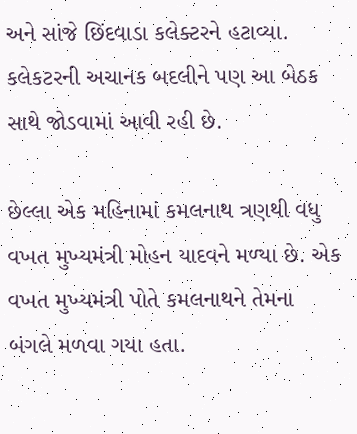અને સાંજે છિંદવાડા કલેક્‍ટરને હટાવ્‍યા. કલેકટરની અચાનક બદલીને પણ આ બેઠક સાથે જોડવામાં આવી રહી છે.

છેલ્લા એક મહિનામાં કમલનાથ ત્રણથી વધુ વખત મુખ્‍યમંત્રી મોહન યાદવને મળ્‍યા છે. એક વખત મુખ્‍યમંત્રી પોતે કમલનાથને તેમના બંગલે મળવા ગયા હતા.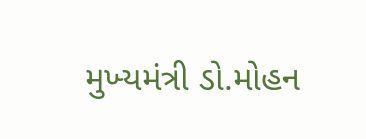મુખ્‍યમંત્રી ડો.મોહન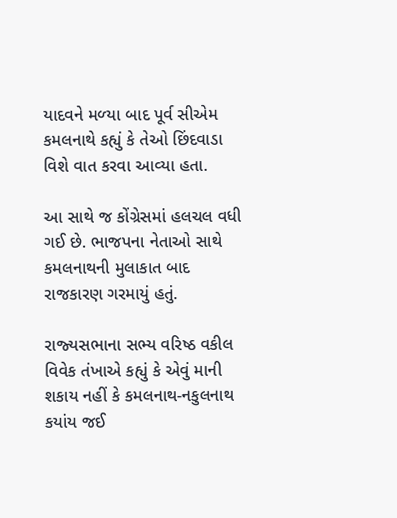યાદવને મળ્‍યા બાદ પૂર્વ સીએમ કમલનાથે કહ્યું કે તેઓ છિંદવાડા વિશે વાત કરવા આવ્‍યા હતા.

આ સાથે જ કોંગ્રેસમાં હલચલ વધી ગઈ છે. ભાજપના નેતાઓ સાથે કમલનાથની મુલાકાત બાદ રાજકારણ ગરમાયું હતું.

રાજ્‍યસભાના સભ્‍ય વરિષ્ઠ વકીલ વિવેક તંખાએ કહ્યું કે એવું માની શકાય નહીં કે કમલનાથ-નકુલનાથ કયાંય જઈ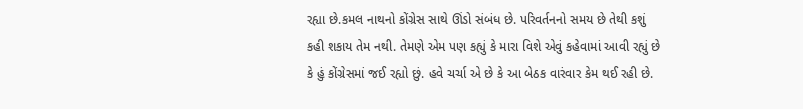રહ્યા છે.કમલ નાથનો કોંગ્રેસ સાથે ઊંડો સંબંધ છે. પરિવર્તનનો સમય છે તેથી કશું કહી શકાય તેમ નથી. તેમણે એમ પણ કહ્યું કે મારા વિશે એવું કહેવામાં આવી રહ્યું છે કે હું કોંગ્રેસમાં જઈ રહ્યો છું. હવે ચર્ચા એ છે કે આ બેઠક વારંવાર કેમ થઈ રહી છે.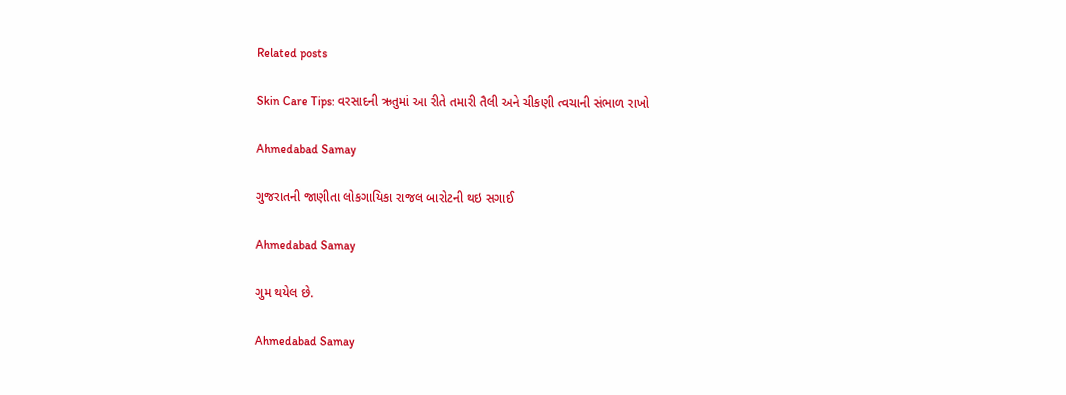Related posts

Skin Care Tips: વરસાદની ઋતુમાં આ રીતે તમારી તૈલી અને ચીકણી ત્વચાની સંભાળ રાખો

Ahmedabad Samay

ગુજરાતની જાણીતા લોકગાયિકા રાજલ બારોટની થઇ સગાઈ

Ahmedabad Samay

ગુમ થયેલ છે.

Ahmedabad Samay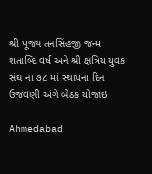શ્રી પૂજ્ય તનસિંહજી જન્મ શતાબ્દિ વર્ષ અને શ્રી ક્ષત્રિય યુવક સંઘ ના ૭૮ માં સ્થાપના દિન ઉજવણી અંગે બેઠક યોજાઇ

Ahmedabad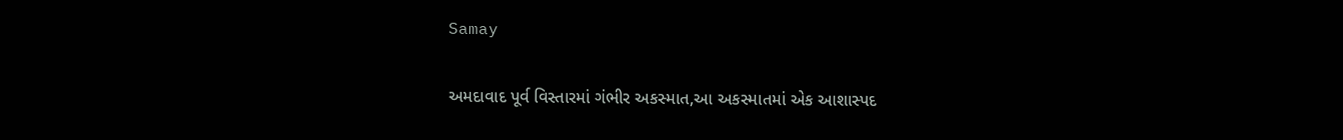Samay

અમદાવાદ પૂર્વ વિસ્તારમાં ગંભીર અકસ્માત,આ અકસ્માતમાં એક આશાસ્પદ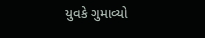યુવકે ગુમાવ્યો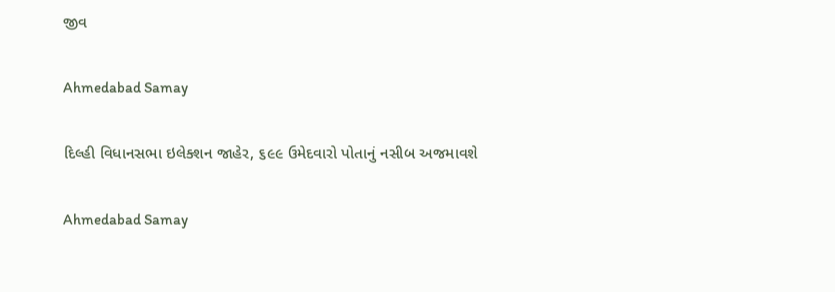જીવ

Ahmedabad Samay

દિલ્હી વિધાનસભા ઇલેક્શન જાહેર, ૬૯૯ ઉમેદવારો પોતાનું નસીબ અજમાવશે

Ahmedabad Samay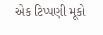એક ટિપ્પણી મૂકો